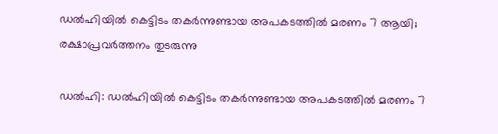ഡല്‍ഹിയില്‍ കെട്ടിടം തകര്‍ന്നുണ്ടായ അപകടത്തില്‍ മരണം 7 ആയി; രക്ഷാപ്രവര്‍ത്തനം തുടരുന്നു

ഡല്‍ഹി: ഡല്‍ഹിയില്‍ കെട്ടിടം തകര്‍ന്നുണ്ടായ അപകടത്തില്‍ മരണം 7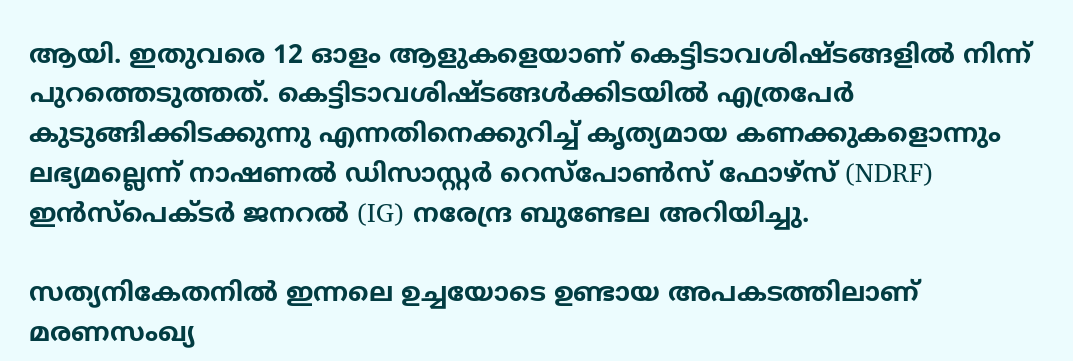ആയി. ഇതുവരെ 12 ഓളം ആളുകളെയാണ് കെട്ടിടാവശിഷ്ടങ്ങളില്‍ നിന്ന് പുറത്തെടുത്തത്. കെട്ടിടാവശിഷ്ടങ്ങള്‍ക്കിടയില്‍ എത്രപേര്‍ കുടുങ്ങിക്കിടക്കുന്നു എന്നതിനെക്കുറിച്ച് കൃത്യമായ കണക്കുകളൊന്നും ലഭ്യമല്ലെന്ന് നാഷണല്‍ ഡിസാസ്റ്റര്‍ റെസ്പോണ്‍സ് ഫോഴ്സ് (NDRF) ഇന്‍സ്പെക്ടര്‍ ജനറല്‍ (IG) നരേന്ദ്ര ബുണ്ടേല അറിയിച്ചു.

സത്യനികേതനില്‍ ഇന്നലെ ഉച്ചയോടെ ഉണ്ടായ അപകടത്തിലാണ് മരണസംഖ്യ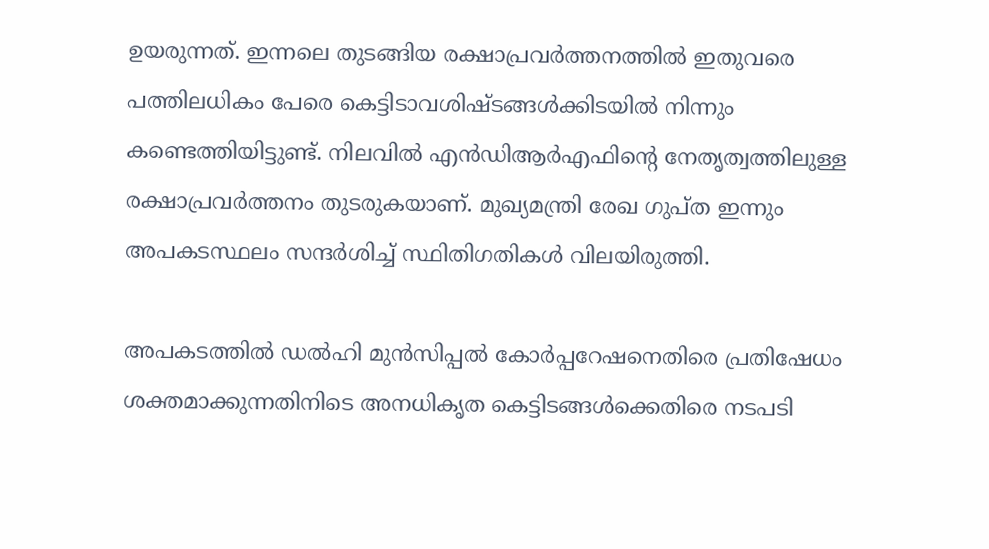ഉയരുന്നത്. ഇന്നലെ തുടങ്ങിയ രക്ഷാപ്രവര്‍ത്തനത്തില്‍ ഇതുവരെ പത്തിലധികം പേരെ കെട്ടിടാവശിഷ്ടങ്ങള്‍ക്കിടയില്‍ നിന്നും കണ്ടെത്തിയിട്ടുണ്ട്. നിലവില്‍ എന്‍ഡിആര്‍എഫിന്റെ നേതൃത്വത്തിലുള്ള രക്ഷാപ്രവര്‍ത്തനം തുടരുകയാണ്. മുഖ്യമന്ത്രി രേഖ ഗുപ്ത ഇന്നും അപകടസ്ഥലം സന്ദര്‍ശിച്ച് സ്ഥിതിഗതികള്‍ വിലയിരുത്തി.

അപകടത്തില്‍ ഡല്‍ഹി മുന്‍സിപ്പല്‍ കോര്‍പ്പറേഷനെതിരെ പ്രതിഷേധം ശക്തമാക്കുന്നതിനിടെ അനധികൃത കെട്ടിടങ്ങള്‍ക്കെതിരെ നടപടി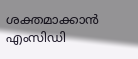ശക്തമാക്കാന്‍ എംസിഡി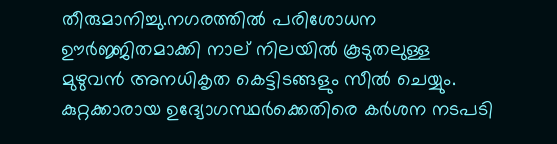തീരുമാനിച്ചു.നഗരത്തില്‍ പരിശോധന ഊര്‍ജ്ജിതമാക്കി നാല് നിലയില്‍ കൂടുതലുള്ള മുഴുവന്‍ അനധികൃത കെട്ടിടങ്ങളും സീല്‍ ചെയ്യും. കുറ്റക്കാരായ ഉദ്യോഗസ്ഥര്‍ക്കെതിരെ കര്‍ശന നടപടി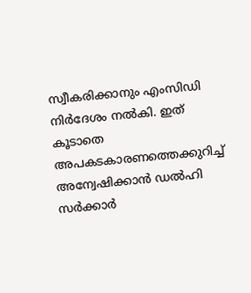സ്വീകരിക്കാനും എംസിഡി നിര്‍ദേശം നല്‍കി. ഇത് കൂടാതെ അപകടകാരണത്തെക്കുറിച്ച് അന്വേഷിക്കാന്‍ ഡല്‍ഹി സര്‍ക്കാര്‍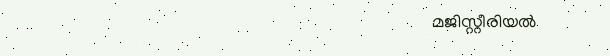മജിസ്റ്റീരിയല്‍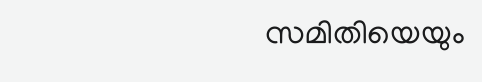സമിതിയെയും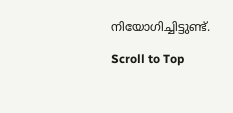നിയോഗിച്ചിട്ടുണ്ട്.

Scroll to Top